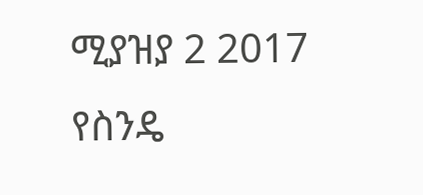ሚያዝያ 2 2017
የስንዴ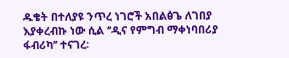ዱቄት በተለያዩ ንጥረ ነገሮች አበልፅጌ ለገበያ እያቀረብኩ ነው ሲል ‘’ዲና የምግብ ማቀነባበሪያ ፋብሪካ’’ ተናገረ፡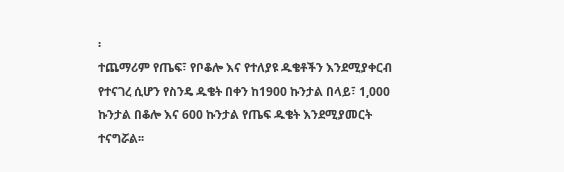፡
ተጨማሪም የጤፍ፣ የቦቆሎ እና የተለያዩ ዱቄቶችን እንደሚያቀርብ የተናገረ ሲሆን የስንዴ ዱቄት በቀን ከ1900 ኩንታል በላይ፣ 1,000 ኩንታል በቆሎ እና 600 ኩንታል የጤፍ ዱቄት እንደሚያመርት ተናግሯል፡፡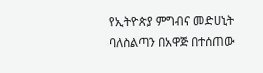የኢትዮጵያ ምግብና መድሀኒት ባለስልጣን በአዋጅ በተሰጠው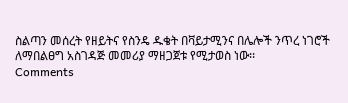ስልጣን መሰረት የዘይትና የስንዴ ዱቄት በቫይታሚንና በሌሎች ንጥረ ነገሮች ለማበልፀግ አስገዳጅ መመሪያ ማዘጋጀቱ የሚታወስ ነው፡፡
Comments